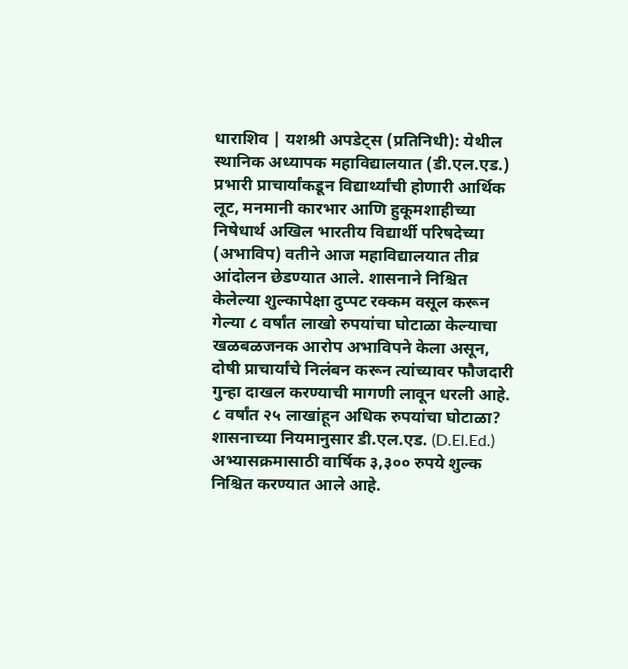धाराशिव | यशश्री अपडेट्स (प्रतिनिधी): येथील स्थानिक अध्यापक महाविद्यालयात (डी.एल.एड.) प्रभारी प्राचार्यांकडून विद्यार्थ्यांची होणारी आर्थिक लूट, मनमानी कारभार आणि हुकूमशाहीच्या निषेधार्थ अखिल भारतीय विद्यार्थी परिषदेच्या (अभाविप) वतीने आज महाविद्यालयात तीव्र आंदोलन छेडण्यात आले. शासनाने निश्चित केलेल्या शुल्कापेक्षा दुप्पट रक्कम वसूल करून गेल्या ८ वर्षांत लाखो रुपयांचा घोटाळा केल्याचा खळबळजनक आरोप अभाविपने केला असून, दोषी प्राचार्यांचे निलंबन करून त्यांच्यावर फौजदारी गुन्हा दाखल करण्याची मागणी लावून धरली आहे.
८ वर्षांत २५ लाखांहून अधिक रुपयांचा घोटाळा?
शासनाच्या नियमानुसार डी.एल.एड. (D.El.Ed.) अभ्यासक्रमासाठी वार्षिक ३,३०० रुपये शुल्क निश्चित करण्यात आले आहे.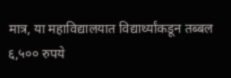मात्र, या महाविद्यालयात विद्यार्थ्यांकडून तब्बल ६,५०० रुपये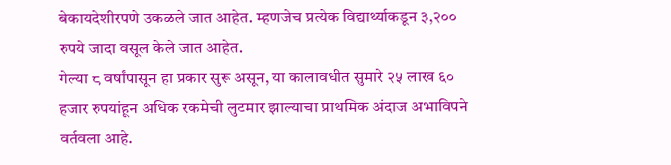बेकायदेशीरपणे उकळले जात आहेत. म्हणजेच प्रत्येक विद्यार्थ्याकडून ३,२०० रुपये जादा वसूल केले जात आहेत.
गेल्या ८ वर्षांपासून हा प्रकार सुरू असून, या कालावधीत सुमारे २५ लाख ६० हजार रुपयांहून अधिक रकमेची लुटमार झाल्याचा प्राथमिक अंदाज अभाविपने वर्तवला आहे.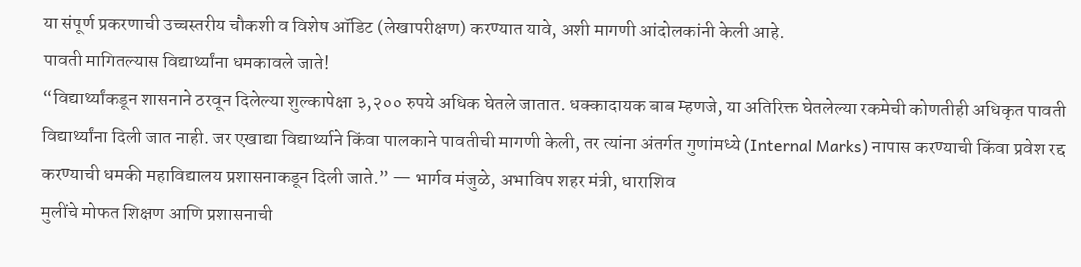या संपूर्ण प्रकरणाची उच्चस्तरीय चौकशी व विशेष ऑडिट (लेखापरीक्षण) करण्यात यावे, अशी मागणी आंदोलकांनी केली आहे.
पावती मागितल्यास विद्यार्थ्यांना धमकावले जाते!
“विद्यार्थ्यांकडून शासनाने ठरवून दिलेल्या शुल्कापेक्षा ३,२०० रुपये अधिक घेतले जातात. धक्कादायक बाब म्हणजे, या अतिरिक्त घेतलेल्या रकमेची कोणतीही अधिकृत पावती विद्यार्थ्यांना दिली जात नाही. जर एखाद्या विद्यार्थ्याने किंवा पालकाने पावतीची मागणी केली, तर त्यांना अंतर्गत गुणांमध्ये (Internal Marks) नापास करण्याची किंवा प्रवेश रद्द करण्याची धमकी महाविद्यालय प्रशासनाकडून दिली जाते.” — भार्गव मंजुळे, अभाविप शहर मंत्री, धाराशिव
मुलींचे मोफत शिक्षण आणि प्रशासनाची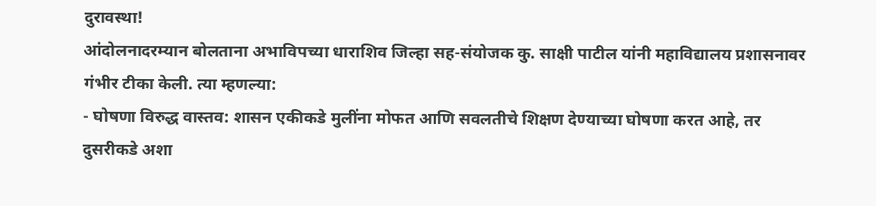दुरावस्था!
आंदोलनादरम्यान बोलताना अभाविपच्या धाराशिव जिल्हा सह-संयोजक कु. साक्षी पाटील यांनी महाविद्यालय प्रशासनावर गंभीर टीका केली. त्या म्हणल्या:
- घोषणा विरुद्ध वास्तव: शासन एकीकडे मुलींना मोफत आणि सवलतीचे शिक्षण देण्याच्या घोषणा करत आहे, तर दुसरीकडे अशा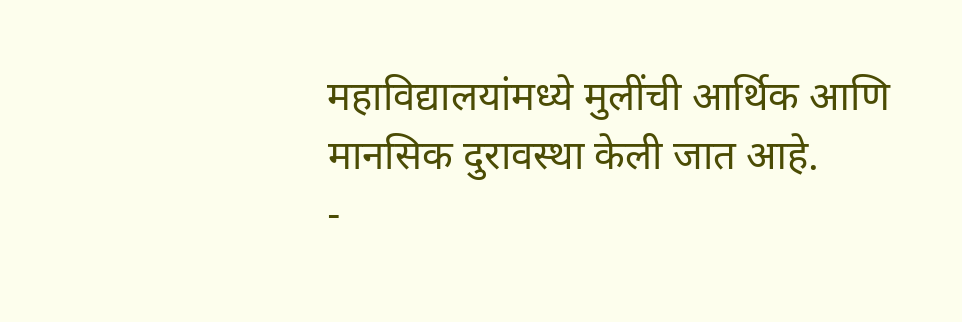महाविद्यालयांमध्ये मुलींची आर्थिक आणि मानसिक दुरावस्था केली जात आहे.
-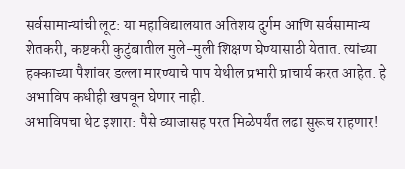सर्वसामान्यांची लूट: या महाविद्यालयात अतिशय दुर्गम आणि सर्वसामान्य शेतकरी, कष्टकरी कुटुंबातील मुले-मुली शिक्षण घेण्यासाठी येतात. त्यांच्या हक्काच्या पैशांवर डल्ला मारण्याचे पाप येथील प्रभारी प्राचार्य करत आहेत. हे अभाविप कधीही खपवून घेणार नाही.
अभाविपचा थेट इशारा: पैसे व्याजासह परत मिळेपर्यंत लढा सुरूच राहणार!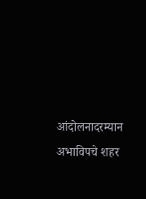आंदोलनादरम्यान अभाविपचे शहर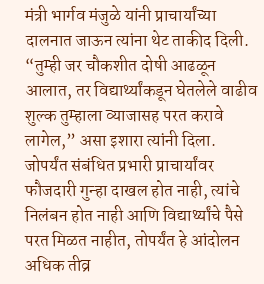मंत्री भार्गव मंजुळे यांनी प्राचार्यांच्या दालनात जाऊन त्यांना थेट ताकीद दिली. “तुम्ही जर चौकशीत दोषी आढळून आलात, तर विद्यार्थ्यांकडून घेतलेले वाढीव शुल्क तुम्हाला व्याजासह परत करावे लागेल,” असा इशारा त्यांनी दिला.
जोपर्यंत संबंधित प्रभारी प्राचार्यांवर फौजदारी गुन्हा दाखल होत नाही, त्यांचे निलंबन होत नाही आणि विद्यार्थ्यांचे पैसे परत मिळत नाहीत, तोपर्यंत हे आंदोलन अधिक तीव्र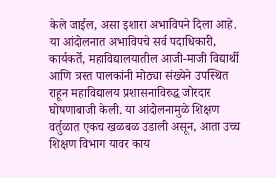केले जाईल, असा इशारा अभाविपने दिला आहे.
या आंदोलनात अभाविपचे सर्व पदाधिकारी, कार्यकर्ते, महाविद्यालयातील आजी-माजी विद्यार्थी आणि त्रस्त पालकांनी मोठ्या संख्येने उपस्थित राहून महाविद्यालय प्रशासनाविरुद्ध जोरदार घोषणाबाजी केली. या आंदोलनामुळे शिक्षण वर्तुळात एकच खळबळ उडाली असून, आता उच्च शिक्षण विभाग यावर काय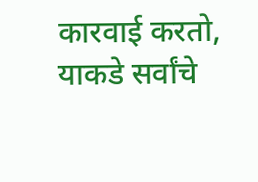कारवाई करतो, याकडे सर्वांचे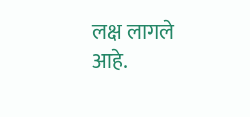लक्ष लागले आहे.